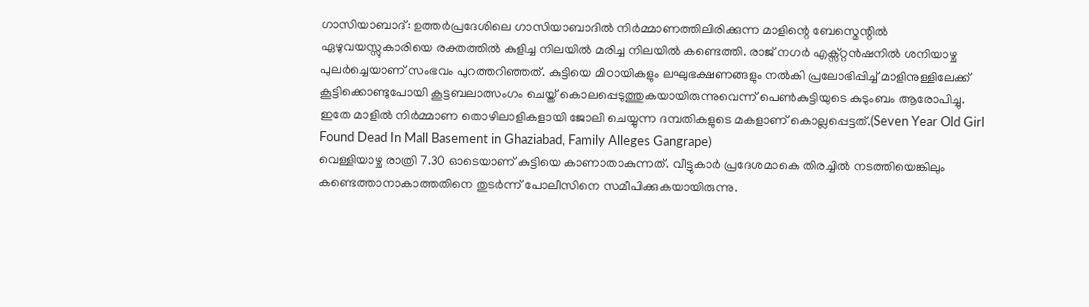ഗാസിയാബാദ്: ഉത്തർപ്രദേശിലെ ഗാസിയാബാദിൽ നിർമ്മാണത്തിലിരിക്കുന്ന മാളിന്റെ ബേസ്മെന്റിൽ ഏഴുവയസ്സുകാരിയെ രക്തത്തിൽ കുളിച്ച നിലയിൽ മരിച്ച നിലയിൽ കണ്ടെത്തി. രാജ് നഗർ എക്സ്റ്റൻഷനിൽ ശനിയാഴ്ച പുലർച്ചെയാണ് സംഭവം പുറത്തറിഞ്ഞത്. കുട്ടിയെ മിഠായികളും ലഘുഭക്ഷണങ്ങളും നൽകി പ്രലോഭിപ്പിച്ച് മാളിനുള്ളിലേക്ക് കൂട്ടിക്കൊണ്ടുപോയി കൂട്ടബലാത്സംഗം ചെയ്ത് കൊലപ്പെടുത്തുകയായിരുന്നുവെന്ന് പെൺകുട്ടിയുടെ കുടുംബം ആരോപിച്ചു. ഇതേ മാളിൽ നിർമ്മാണ തൊഴിലാളികളായി ജോലി ചെയ്യുന്ന ദമ്പതികളുടെ മകളാണ് കൊല്ലപ്പെട്ടത്.(Seven Year Old Girl Found Dead In Mall Basement in Ghaziabad, Family Alleges Gangrape)
വെള്ളിയാഴ്ച രാത്രി 7.30 ഓടെയാണ് കുട്ടിയെ കാണാതാകുന്നത്. വീട്ടുകാർ പ്രദേശമാകെ തിരച്ചിൽ നടത്തിയെങ്കിലും കണ്ടെത്താനാകാത്തതിനെ തുടർന്ന് പോലീസിനെ സമീപിക്കുകയായിരുന്നു.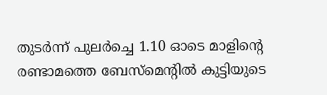തുടർന്ന് പുലർച്ചെ 1.10 ഓടെ മാളിന്റെ രണ്ടാമത്തെ ബേസ്മെന്റിൽ കുട്ടിയുടെ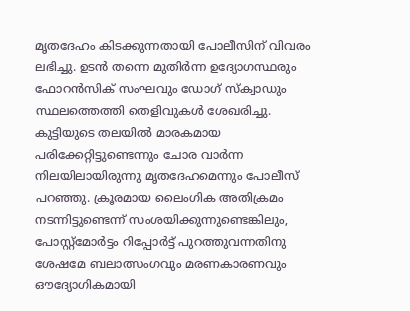മൃതദേഹം കിടക്കുന്നതായി പോലീസിന് വിവരം ലഭിച്ചു. ഉടൻ തന്നെ മുതിർന്ന ഉദ്യോഗസ്ഥരും ഫോറൻസിക് സംഘവും ഡോഗ് സ്ക്വാഡും സ്ഥലത്തെത്തി തെളിവുകൾ ശേഖരിച്ചു.
കുട്ടിയുടെ തലയിൽ മാരകമായ പരിക്കേറ്റിട്ടുണ്ടെന്നും ചോര വാർന്ന നിലയിലായിരുന്നു മൃതദേഹമെന്നും പോലീസ് പറഞ്ഞു. ക്രൂരമായ ലൈംഗിക അതിക്രമം നടന്നിട്ടുണ്ടെന്ന് സംശയിക്കുന്നുണ്ടെങ്കിലും, പോസ്റ്റ്മോർട്ടം റിപ്പോർട്ട് പുറത്തുവന്നതിനു ശേഷമേ ബലാത്സംഗവും മരണകാരണവും ഔദ്യോഗികമായി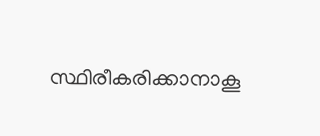സ്ഥിരീകരിക്കാനാകൂ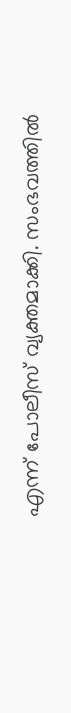എന്ന് പോലീസ് വ്യക്തമാക്കി. സംഭവത്തിൽ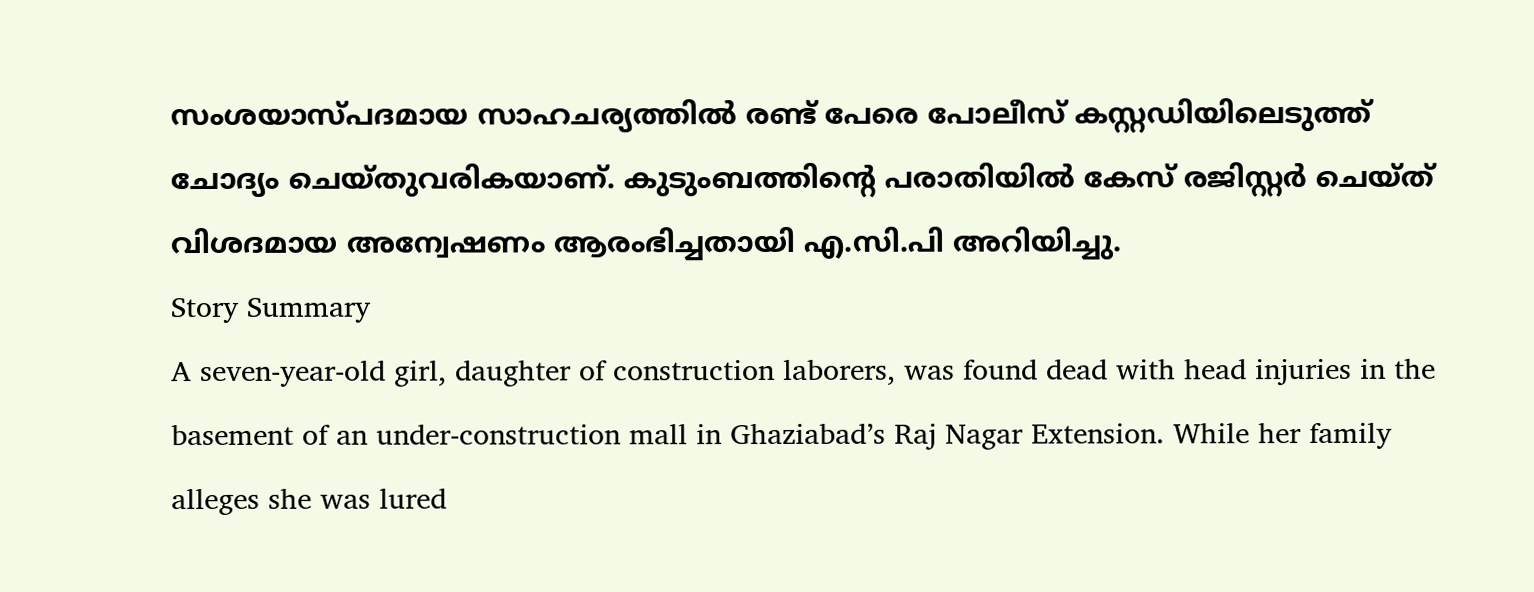സംശയാസ്പദമായ സാഹചര്യത്തിൽ രണ്ട് പേരെ പോലീസ് കസ്റ്റഡിയിലെടുത്ത് ചോദ്യം ചെയ്തുവരികയാണ്. കുടുംബത്തിന്റെ പരാതിയിൽ കേസ് രജിസ്റ്റർ ചെയ്ത് വിശദമായ അന്വേഷണം ആരംഭിച്ചതായി എ.സി.പി അറിയിച്ചു.
Story Summary
A seven-year-old girl, daughter of construction laborers, was found dead with head injuries in the basement of an under-construction mall in Ghaziabad’s Raj Nagar Extension. While her family alleges she was lured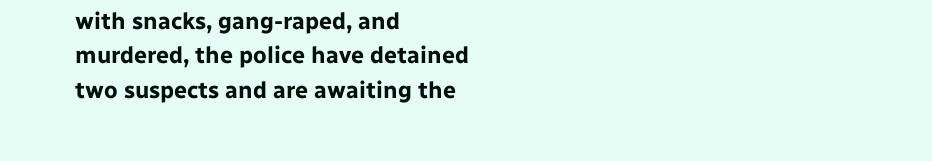with snacks, gang-raped, and murdered, the police have detained two suspects and are awaiting the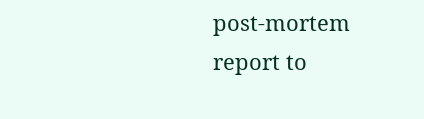post-mortem report to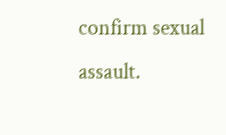confirm sexual assault.